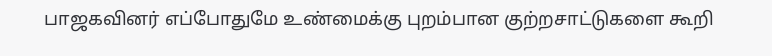பாஜகவினர் எப்போதுமே உண்மைக்கு புறம்பான குற்றசாட்டுகளை கூறி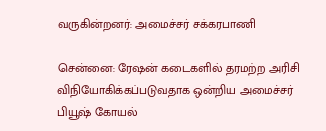வருகின்றனர்: அமைச்சர் சக்கரபாணி

சென்னை: ரேஷன் கடைகளில் தரமற்ற அரிசி விநியோகிக்கப்படுவதாக ஒன்றிய அமைச்சர் பியூஷ் கோயல்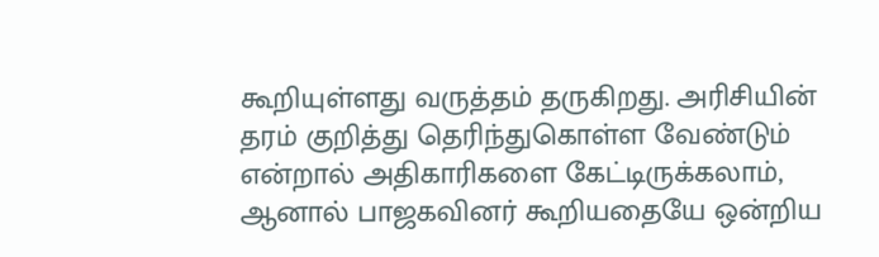கூறியுள்ளது வருத்தம் தருகிறது. அரிசியின் தரம் குறித்து தெரிந்துகொள்ள வேண்டும் என்றால் அதிகாரிகளை கேட்டிருக்கலாம், ஆனால் பாஜகவினர் கூறியதையே ஒன்றிய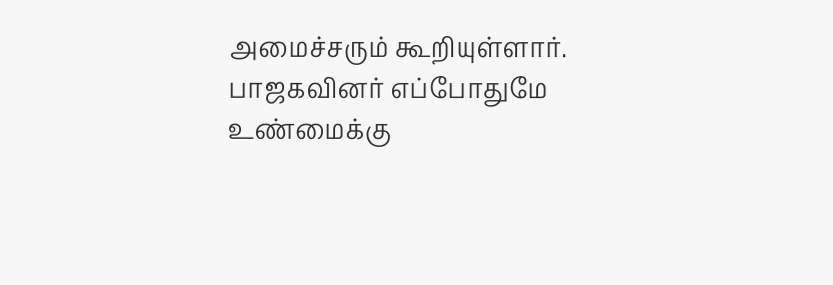அமைச்சரும் கூறியுள்ளார். பாஜகவினர் எப்போதுமே உண்மைக்கு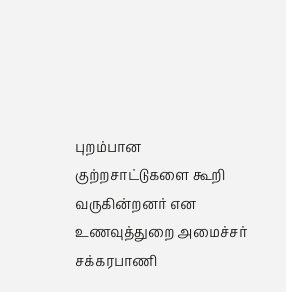புறம்பான குற்றசாட்டுகளை கூறி வருகின்றனர் என உணவுத்துறை அமைச்சர் சக்கரபாணி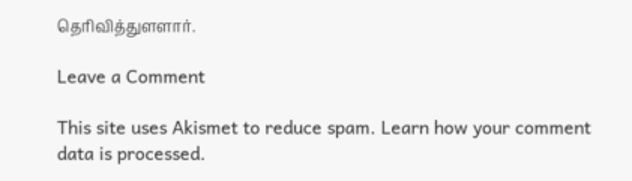தெரிவித்துளளார்.

Leave a Comment

This site uses Akismet to reduce spam. Learn how your comment data is processed.